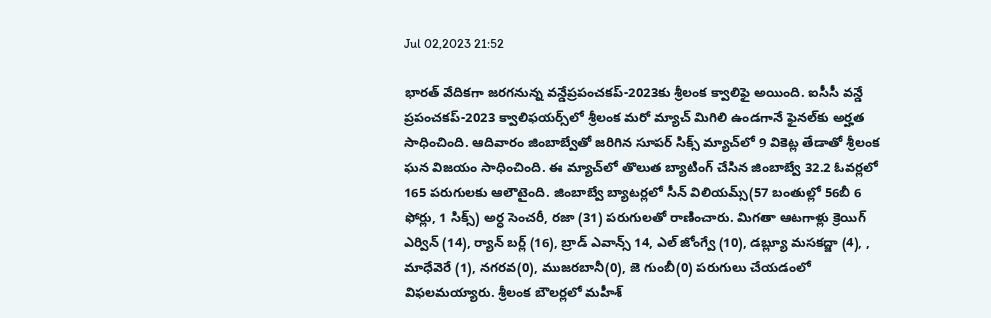Jul 02,2023 21:52

భారత్‌ వేదికగా జరగనున్న వన్డేప్రపంచకప్‌-2023కు శ్రీలంక క్వాలిఫై అయింది. ఐసీసీ వన్డే ప్రపంచకప్‌-2023 క్వాలిఫయర్స్‌లో శ్రీలంక మరో మ్యాచ్‌ మిగిలి ఉండగానే ఫైనల్‌కు అర్హత సాధించింది. ఆదివారం జింబాబ్వేతో జరిగిన సూపర్‌ సిక్స్‌ మ్యాచ్‌లో 9 వికెట్ల తేడాతో శ్రీలంక ఘన విజయం సాధించింది. ఈ మ్యాచ్‌లో తొలుత బ్యాటింగ్‌ చేసిన జింబాబ్వే 32.2 ఓవర్లలో 165 పరుగులకు ఆలౌటైంది. జింబాబ్వే బ్యాటర్లలో సీన్‌ విలియమ్స్‌(57 బంతుల్లో 56బీ 6 ఫోర్లు, 1 సిక్స్‌) అర్ధ సెంచరీ, రజా (31) పరుగులతో రాణించారు. మిగతా ఆటగాళ్లు క్రెయిగ్‌ ఎర్విన్‌ (14), ర్యాన్‌ బర్ల్‌ (16), బ్రాడ్‌ ఎవాన్స్‌ 14, ఎల్‌ జోంగ్వే (10), డబ్ల్యూ మసకద్జా (4), , మాధేవెరే (1), నగరవ(0), ముజరబానీ(0), జె గుంబీ(0) పరుగులు చేయడంలో విఫలమయ్యారు. శ్రీలంక బౌలర్లలో మహీశ్‌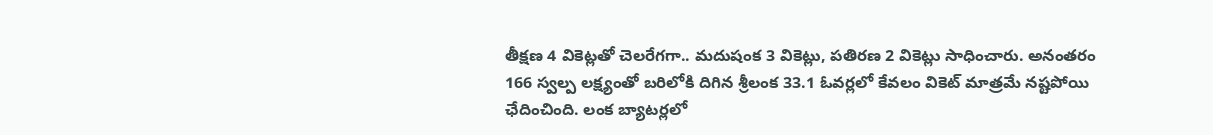తీక్షణ 4 వికెట్లతో చెలరేగగా.. మదుషంక 3 వికెట్లు, పతిరణ 2 వికెట్లు సాధించారు. అనంతరం 166 స్వల్ప లక్ష్యంతో బరిలోకి దిగిన శ్రీలంక 33.1 ఓవర్లలో కేవలం వికెట్‌ మాత్రమే నష్టపోయి ఛేదించింది. లంక బ్యాటర్లలో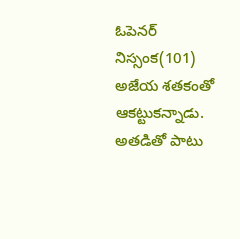ఓపెనర్‌ నిస్సంక(101) అజేయ శతకంతో ఆకట్టుకన్నాడు. అతడితో పాటు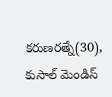కరుణరత్నే(30), కుసాల్‌ మెండిస్‌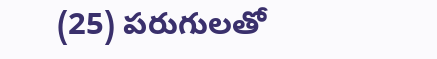(25) పరుగులతో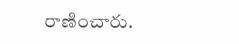రాణించారు.